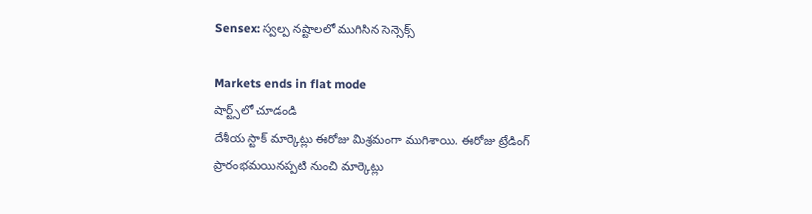Sensex: స్వల్ప నష్టాలలో ముగిసిన సెన్సెక్స్

Markets ends in flat mode
షార్ట్స్‌లో చూడండి
దేశీయ స్టాక్ మార్కెట్లు ఈరోజు మిశ్రమంగా ముగిశాయి. ఈరోజు ట్రేడింగ్ ప్రారంభమయినప్పటి నుంచి మార్కెట్లు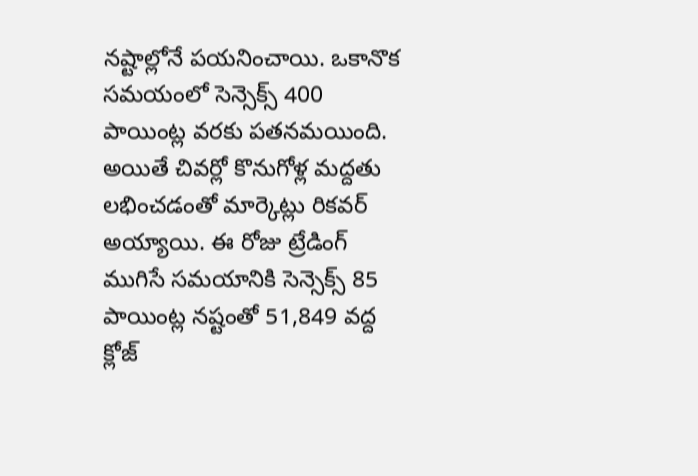నష్టాల్లోనే పయనించాయి. ఒకానొక సమయంలో సెన్సెక్స్ 400 పాయింట్ల వరకు పతనమయింది. అయితే చివర్లో కొనుగోళ్ల మద్దతు లభించడంతో మార్కెట్లు రికవర్ అయ్యాయి. ఈ రోజు ట్రేడింగ్ ముగిసే సమయానికి సెన్సెక్స్ 85 పాయింట్ల నష్టంతో 51,849 వద్ద క్లోజ్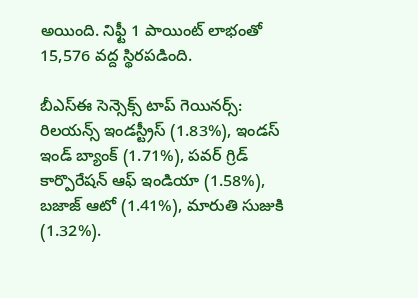అయింది. నిఫ్టీ 1 పాయింట్ లాభంతో 15,576 వద్ద స్థిరపడింది.

బీఎస్ఈ సెన్సెక్స్ టాప్ గెయినర్స్:
రిలయన్స్ ఇండస్ట్రీస్ (1.83%), ఇండస్ ఇండ్ బ్యాంక్ (1.71%), పవర్ గ్రిడ్ కార్పొరేషన్ ఆఫ్ ఇండియా (1.58%), బజాజ్ ఆటో (1.41%), మారుతి సుజుకి (1.32%).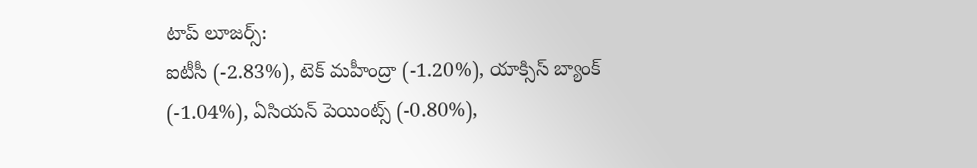టాప్ లూజర్స్:
ఐటీసీ (-2.83%), టెక్ మహీంద్రా (-1.20%), యాక్సిస్ బ్యాంక్ (-1.04%), ఏసియన్ పెయింట్స్ (-0.80%),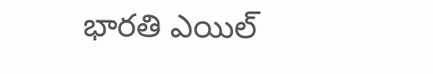భారతి ఎయిల్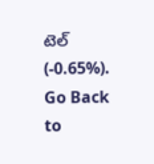టెల్ (-0.65%).
Go Back to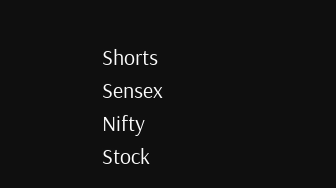Shorts
Sensex
Nifty
Stock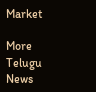Market

More Telugu News